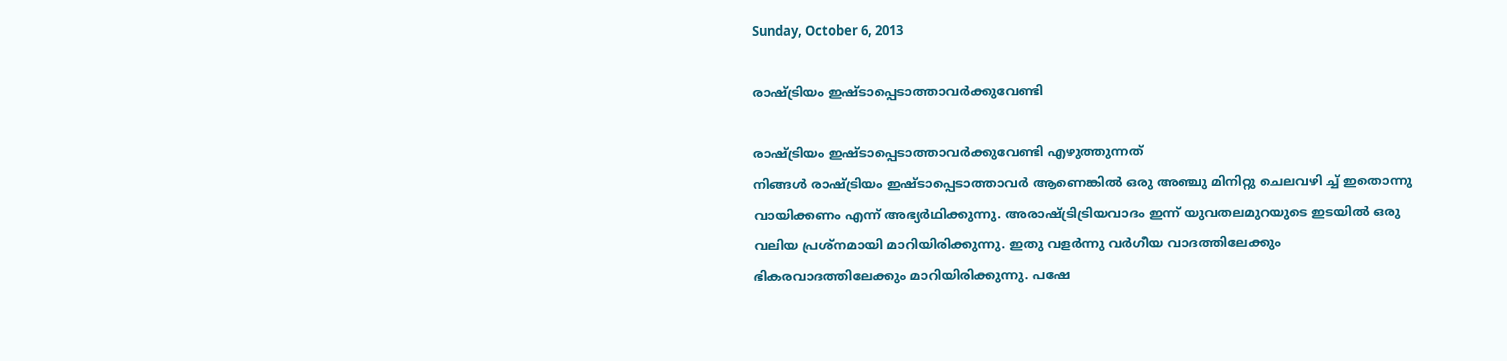Sunday, October 6, 2013

രാഷ്ട്രിയം ഇഷ്ടാപ്പെടാത്താവർക്കുവേണ്ടി

രാഷ്ട്രിയം ഇഷ്ടാപ്പെടാത്താവർക്കുവേണ്ടി എഴുത്തുന്നത്
നിങ്ങൾ രാഷ്ട്രിയം ഇഷ്ടാപ്പെടാത്താവർ ആണെങ്കിൽ ഒരു അഞ്ചു മിനിറ്റു ചെലവഴി ച്ച് ഇതൊന്നു വായിക്കണം എന്ന് അഭ്യർഥിക്കുന്നു. അരാഷ്ട്രിട്രിയവാദം ഇന്ന് യുവതലമുറയുടെ ഇടയിൽ ഒരു വലിയ പ്രശ്നമായി മാറിയിരിക്കുന്നു. ഇതു വളർന്നു വർഗീയ വാദത്തിലേക്കും ഭികരവാദത്തിലേക്കും മാറിയിരിക്കുന്നു. പഷേ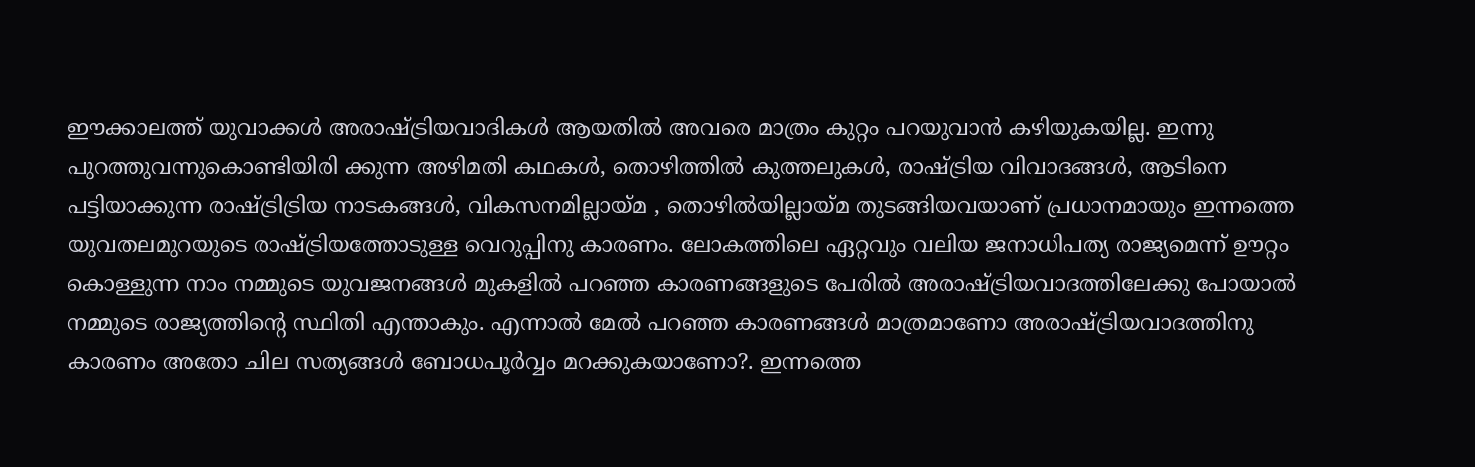ഈക്കാലത്ത് യുവാക്കൾ അരാഷ്ട്രിയവാദികൾ ആയതിൽ അവരെ മാത്രം കുറ്റം പറയുവാൻ കഴിയുകയില്ല. ഇന്നു പുറത്തുവന്നുകൊണ്ടിയിരി ക്കുന്ന അഴിമതി കഥകൾ, തൊഴിത്തിൽ കുത്തലുകൾ, രാഷ്ട്രിയ വിവാദങ്ങൾ, ആടിനെ പട്ടിയാക്കുന്ന രാഷ്ട്രിട്രിയ നാടകങ്ങൾ, വികസനമില്ലായ്മ , തൊഴിൽയില്ലായ്മ തുടങ്ങിയവയാണ് പ്രധാനമായും ഇന്നത്തെ യുവതലമുറയുടെ രാഷ്ട്രിയത്തോടുള്ള വെറുപ്പിനു കാരണം. ലോകത്തിലെ ഏറ്റവും വലിയ ജനാധിപത്യ രാജ്യമെന്ന് ഊറ്റം കൊള്ളുന്ന നാം നമ്മുടെ യുവജനങ്ങൾ മുകളിൽ പറഞ്ഞ കാരണങ്ങളുടെ പേരിൽ അരാഷ്ട്രിയവാദത്തിലേക്കു പോയാൽ നമ്മുടെ രാജ്യത്തിന്റെ സ്ഥിതി എന്താകും. എന്നാൽ മേൽ പറഞ്ഞ കാരണങ്ങൾ മാത്രമാണോ അരാഷ്ട്രിയവാദത്തിനു കാരണം അതോ ചില സത്യങ്ങൾ ബോധപൂർവ്വം മറക്കുകയാണോ?. ഇന്നത്തെ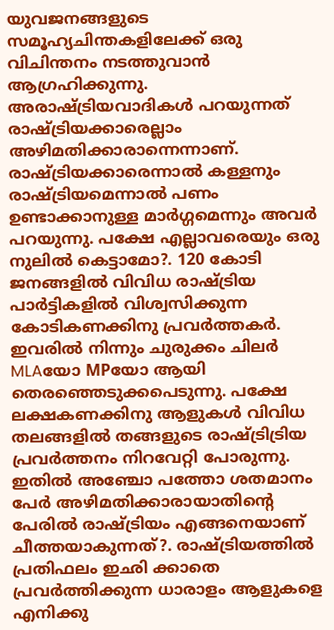യുവജനങ്ങളുടെ സമൂഹ്യചിന്തകളിലേക്ക് ഒരു വിചിന്തനം നടത്തുവാൻ ആഗ്രഹിക്കുന്നു. അരാഷ്ട്രിയവാദികൾ പറയുന്നത് രാഷ്ട്രിയക്കാരെല്ലാം അഴിമതിക്കാരാന്നെന്നാണ്. രാഷ്ട്രിയക്കാരെന്നാൽ കള്ളനും രാഷ്ട്രിയമെന്നാൽ പണം ഉണ്ടാക്കാനുള്ള മാർഗ്ഗമെന്നും അവർ പറയുന്നു. പക്ഷേ എല്ലാവരെയും ഒരു നുലിൽ കെട്ടാമോ?. 120 കോടി ജനങ്ങളിൽ വിവിധ രാഷ്ട്രിയ പാർട്ടികളിൽ വിശ്വസിക്കുന്ന കോടികണക്കിനു പ്രവർത്തകർ. ഇവരിൽ നിന്നും ചുരുക്കം ചിലർ MLAയോ MPയോ ആയി തെരഞ്ഞെടുക്കപെടുന്നു. പക്ഷേ ലക്ഷകണക്കിനു ആളുകൾ വിവിധ തലങ്ങളിൽ തങ്ങളുടെ രാഷ്ട്രിട്രിയ പ്രവർത്തനം നിറവേറ്റി പോരുന്നു. ഇതിൽ അഞ്ചോ പത്തോ ശതമാനം പേർ അഴിമതിക്കാരായാതിന്റെ പേരിൽ രാഷ്ട്രിയം എങ്ങനെയാണ് ചീത്തയാകുന്നത്?. രാഷ്ട്രിയത്തിൽ പ്രതിഫലം ഇഛി ക്കാതെ പ്രവർത്തിക്കുന്ന ധാരാളം ആളുകളെ എനിക്കു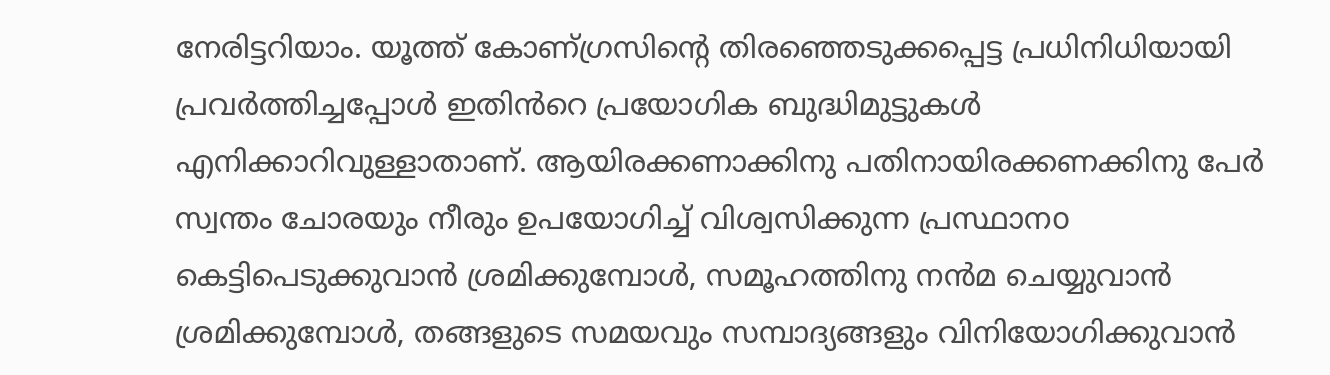നേരിട്ടറിയാം. യൂത്ത് കോണ്ഗ്രസിന്റെ തിരഞ്ഞെടുക്കപ്പെട്ട പ്രധിനിധിയായി പ്രവർത്തിച്ചപ്പോൾ ഇതിൻറെ പ്രയോഗിക ബുദ്ധിമുട്ടുകൾ എനിക്കാറിവുള്ളാതാണ്. ആയിരക്കണാക്കിനു പതിനായിരക്കണക്കിനു പേർ സ്വന്തം ചോരയും നീരും ഉപയോഗിച്ച് വിശ്വസിക്കുന്ന പ്രസ്ഥാനo കെട്ടിപെടുക്കുവാൻ ശ്രമിക്കുമ്പോൾ, സമൂഹത്തിനു നൻമ ചെയ്യുവാൻ ശ്രമിക്കുമ്പോൾ, തങ്ങളുടെ സമയവും സമ്പാദ്യങ്ങളും വിനിയോഗിക്കുവാൻ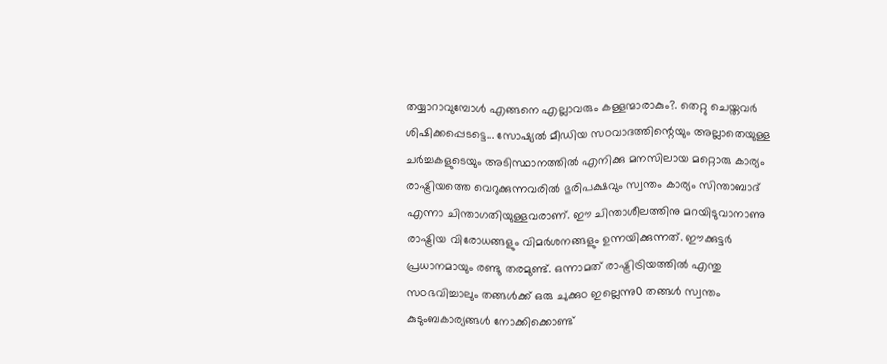തയ്യാറാവുമ്പോൾ എങ്ങനെ എല്ലാവരും കള്ളന്മാരാകും?. തെറ്റു ചെയ്തവർ ശിഷിക്കപ്പെടട്ടെ... സോഷ്യൽ മീഡിയ സoവാദത്തിന്റെയും അല്ലാതെയുള്ള ചർച്ചകളുടെയും അടിസ്ഥാനത്തിൽ എനിക്കു മനസിലായ മറ്റൊരു കാര്യം രാഷ്ട്രിയത്തെ വെറുക്കുന്നവരിൽ ഭുരിപക്ഷവും സ്വന്തം കാര്യം സിന്താബാദ് എന്നാ ചിന്താഗതിയുള്ളവരാണ്. ഈ ചിന്താശീലത്തിനു മറയിടുവാനാണു രാഷ്ട്രിയ വിരോധങ്ങളും വിമർശനങ്ങളും ഉന്നയിക്കുന്നത്. ഈക്കുട്ടർ പ്രധാനമായും രണ്ടു തരമുണ്ട്. ഒന്നാമത് രാഷ്ട്രിട്രിയത്തിൽ എന്തു സoഭവിച്ചാലും തങ്ങൾക്ക് ഒരു ചുക്കുo ഇല്ലെന്നു൦ തങ്ങൾ സ്വന്തം കുടുംബകാര്യങ്ങൾ നോക്കിക്കൊണ്ട്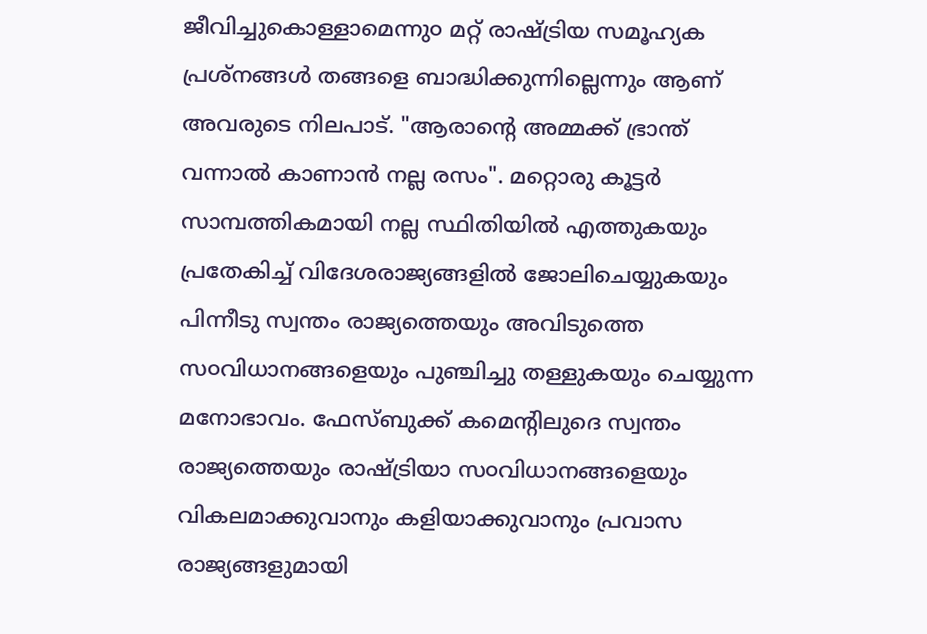ജീവിച്ചുകൊള്ളാമെന്നു൦ മറ്റ് രാഷ്ട്രിയ സമൂഹ്യക പ്രശ്നങ്ങൾ തങ്ങളെ ബാദ്ധിക്കുന്നില്ലെന്നും ആണ് അവരുടെ നിലപാട്. "ആരാന്റെ അമ്മക്ക് ഭ്രാന്ത് വന്നാൽ കാണാൻ നല്ല രസം". മറ്റൊരു കൂട്ടർ സാമ്പത്തികമായി നല്ല സ്ഥിതിയിൽ എത്തുകയും പ്രതേകിച്ച് വിദേശരാജ്യങ്ങളിൽ ജോലിചെയ്യുകയും പിന്നീടു സ്വന്തം രാജ്യത്തെയും അവിടുത്തെ സ൦വിധാനങ്ങളെയും പുഞ്ചിച്ചു തള്ളുകയും ചെയ്യുന്ന മനോഭാവം. ഫേസ്ബുക്ക് കമെന്റിലുദെ സ്വന്തം രാജ്യത്തെയും രാഷ്ട്രിയാ സ൦വിധാനങ്ങളെയും വികലമാക്കുവാനും കളിയാക്കുവാനും പ്രവാസ രാജ്യങ്ങളുമായി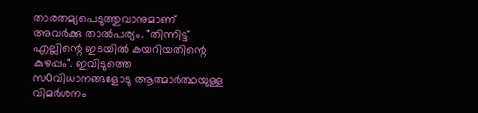താരതമ്യപെടുത്തുവാനുമാണ് അവർക്കു താൽപര്യം. "തിന്നിട്ട് എല്ലിന്റെ ഇടയിൽ കയറിയതിന്റെ കുഴപ്പം". ഇവിടുത്തെ സ൦വിധാനങ്ങളോടു ആത്മാർത്ഥയുള്ള വിമർശനം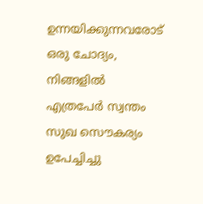ഉന്നയിക്കുന്നവരോട് ഒരു ചോദ്യം, നിങ്ങളിൽ എത്രപേർ സ്വന്തം സുഖ സൌകര്യം ഉപേച്ചിച്ചു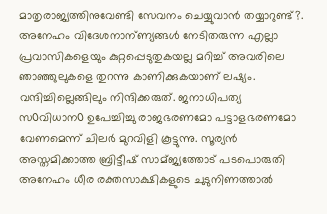മാതൃരാജ്യത്തിനുവേണ്ടി സേവനം ചെയ്യുവാൻ തയ്യാറുണ്ട്?. അനേഹം വിദേശനാന്ണ്യങ്ങൾ നേടിതരുന്ന എല്ലാ പ്രവാസികളെയും കുറ്റപ്പെടുതുകയല്ല മറിച്ച് അവരിലെ ഞാഞ്ഞുലുകളെ തുറന്നു കാണിക്കുകയാണ് ലഷ്യം. വന്ദിച്ചില്ലെങ്ങിലും നിന്ദിക്കരുത്. ജനാധിപത്യ സ൦വിധാന൦ ഉപേച്ചിച്ചു രാജഭരണമോ പട്ടാളഭരണമോ വേണമെന്ന് ചിലർ മുറവിളി കൂട്ടുന്നു. സൂര്യൻ അസ്തമിക്കാത്ത ബ്രിട്ടീഷ് സാമ്ജ്യത്തോട് പടപൊരുതി അനേഹം ധീര രക്തസാക്ഷികളുടെ ചുടുനിണത്താൽ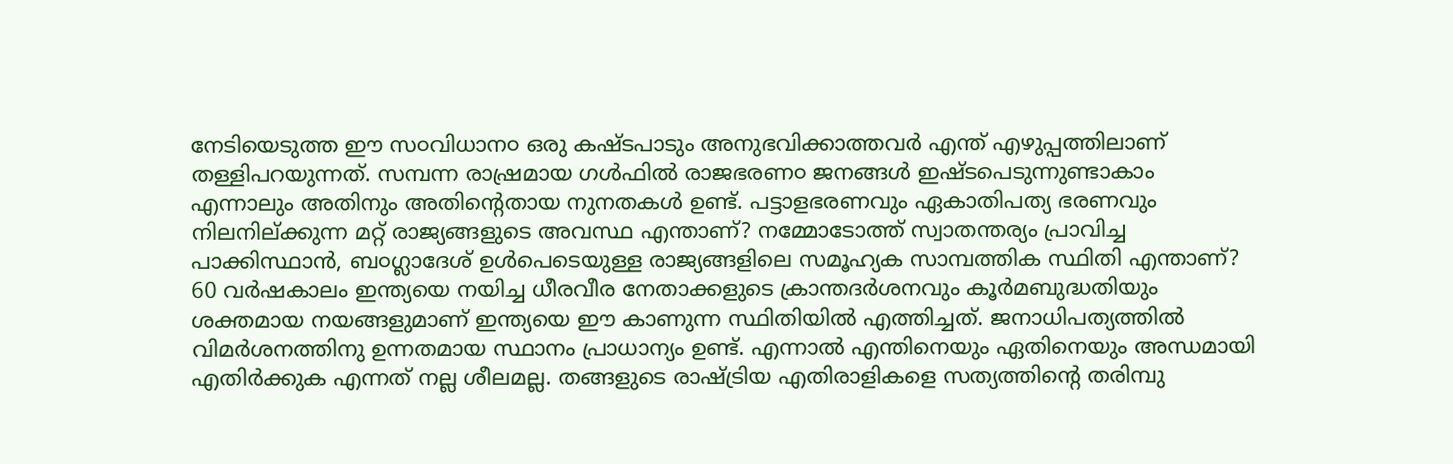നേടിയെടുത്ത ഈ സ൦വിധാന൦ ഒരു കഷ്ടപാടും അനുഭവിക്കാത്തവർ എന്ത് എഴുപ്പത്തിലാണ് തള്ളിപറയുന്നത്. സമ്പന്ന രാഷ്രമായ ഗൾഫിൽ രാജഭരണ൦ ജനങ്ങൾ ഇഷ്ടപെടുന്നുണ്ടാകാം എന്നാലും അതിനും അതിന്റെതായ നുനതകൾ ഉണ്ട്. പട്ടാളഭരണവും ഏകാതിപത്യ ഭരണവും നിലനില്ക്കുന്ന മറ്റ് രാജ്യങ്ങളുടെ അവസ്ഥ എന്താണ്? നമ്മോടോത്ത് സ്വാതന്തര്യം പ്രാവിച്ച പാക്കിസ്ഥാൻ, ബ൦ഗ്ലാദേശ് ഉൾപെടെയുള്ള രാജ്യങ്ങളിലെ സമൂഹ്യക സാമ്പത്തിക സ്ഥിതി എന്താണ്? 60 വർഷകാലം ഇന്ത്യയെ നയിച്ച ധീരവീര നേതാക്കളുടെ ക്രാന്തദർശനവും കൂർമബുദ്ധതിയും ശക്തമായ നയങ്ങളുമാണ് ഇന്ത്യയെ ഈ കാണുന്ന സ്ഥിതിയിൽ എത്തിച്ചത്. ജനാധിപത്യത്തിൽ വിമർശനത്തിനു ഉന്നതമായ സ്ഥാനം പ്രാധാന്യം ഉണ്ട്. എന്നാൽ എന്തിനെയും ഏതിനെയും അന്ധമായി എതിർക്കുക എന്നത് നല്ല ശീലമല്ല. തങ്ങളുടെ രാഷ്ട്രിയ എതിരാളികളെ സത്യത്തിന്റെ തരിമ്പു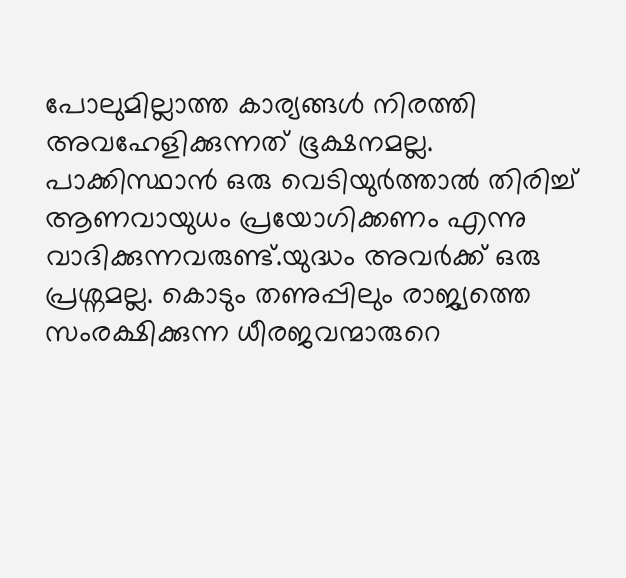പോലുമില്ലാത്ത കാര്യങ്ങൾ നിരത്തി അവഹേളിക്കുന്നത് ഭൂക്ഷനമല്ല. പാക്കിസ്ഥാൻ ഒരു വെടിയുർത്താൽ തിരിച്ച് ആണവായുധം പ്രയോഗിക്കണം എന്നു വാദിക്കുന്നവരുണ്ട്.യുദ്ധം അവർക്ക് ഒരു പ്രശ്നമല്ല. കൊടും തണുപ്പിലും രാജ്യത്തെ സംരക്ഷിക്കുന്ന ധീരജവന്മാരുറെ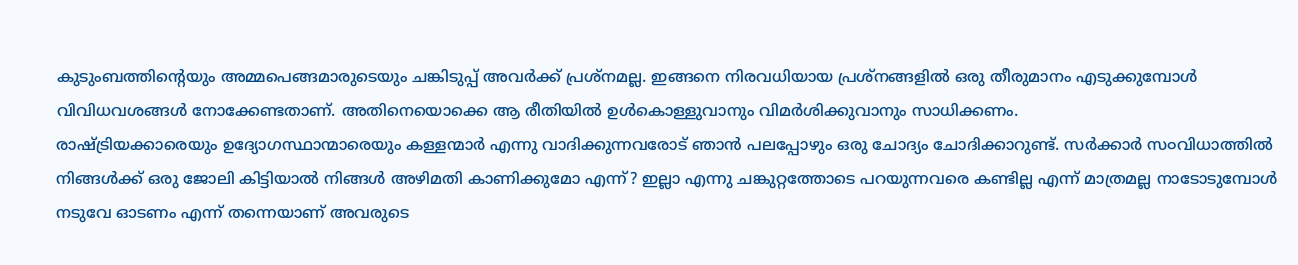കുടുംബത്തിന്റെയും അമ്മപെങ്ങമാരുടെയും ചങ്കിടുപ്പ് അവർക്ക് പ്രശ്നമല്ല. ഇങ്ങനെ നിരവധിയായ പ്രശ്നങ്ങളിൽ ഒരു തീരുമാനം എടുക്കുമ്പോൾ വിവിധവശങ്ങൾ നോക്കേണ്ടതാണ്. അതിനെയൊക്കെ ആ രീതിയിൽ ഉൾകൊള്ളുവാനും വിമർശിക്കുവാനും സാധിക്കണം.
രാഷ്ട്രിയക്കാരെയും ഉദ്യോഗസ്ഥാന്മാരെയും കള്ളന്മാർ എന്നു വാദിക്കുന്നവരോട് ഞാൻ പലപ്പോഴും ഒരു ചോദ്യം ചോദിക്കാറുണ്ട്. സർക്കാർ സ൦വിധാത്തിൽ നിങ്ങൾക്ക് ഒരു ജോലി കിട്ടിയാൽ നിങ്ങൾ അഴിമതി കാണിക്കുമോ എന്ന്? ഇല്ലാ എന്നു ചങ്കുറ്റത്തോടെ പറയുന്നവരെ കണ്ടില്ല എന്ന് മാത്രമല്ല നാടോടുമ്പോൾ നടുവേ ഓടണം എന്ന് തന്നെയാണ് അവരുടെ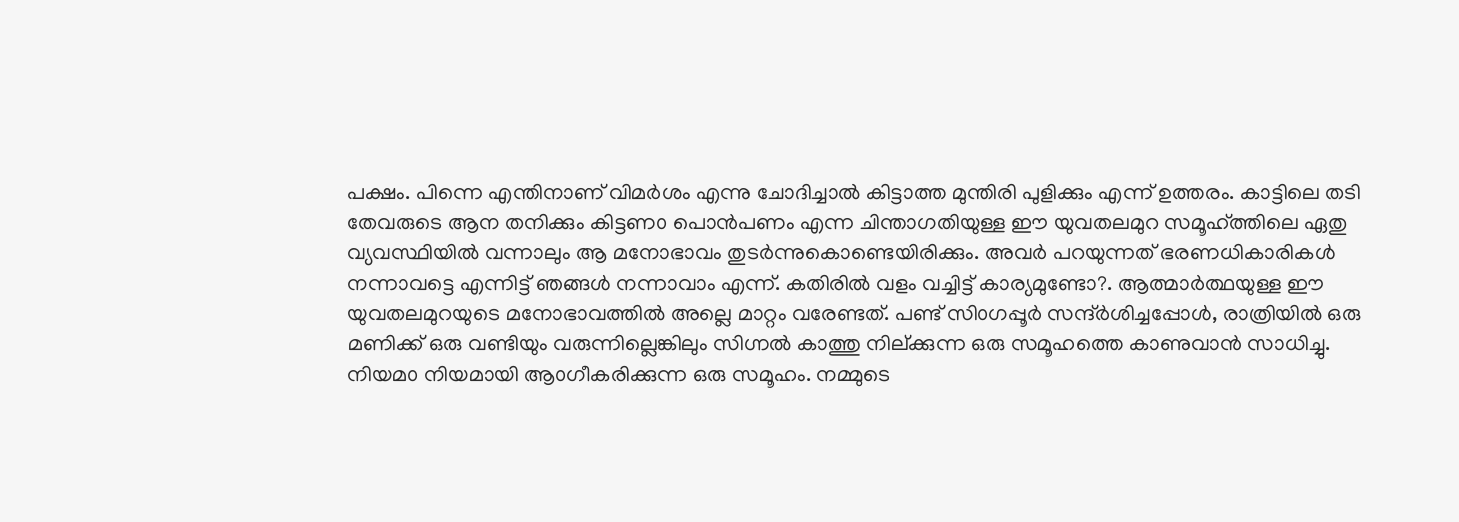പക്ഷം. പിന്നെ എന്തിനാണ് വിമർശം എന്നു ചോദിച്ചാൽ കിട്ടാത്ത മുന്തിരി പുളിക്കും എന്ന് ഉത്തരം. കാട്ടിലെ തടി തേവരുടെ ആന തനിക്കും കിട്ടണ൦ പൊൻപണം എന്ന ചിന്താഗതിയുള്ള ഈ യുവതലമുറ സമൂഹ്ത്തിലെ ഏതു വ്യവസ്ഥിയിൽ വന്നാലും ആ മനോഭാവം തുടർന്നുകൊണ്ടെയിരിക്കും. അവർ പറയുന്നത് ഭരണധികാരികൾ നന്നാവട്ടെ എന്നിട്ട് ഞങ്ങൾ നന്നാവാം എന്ന്. കതിരിൽ വളം വച്ചിട്ട് കാര്യമുണ്ടോ?. ആത്മാർത്ഥയുള്ള ഈ യുവതലമുറയുടെ മനോഭാവത്തിൽ അല്ലെ മാറ്റം വരേണ്ടത്. പണ്ട് സി൦ഗപ്പൂർ സന്ദ്ർശിച്ചപ്പോൾ, രാത്രിയിൽ ഒരു മണിക്ക് ഒരു വണ്ടിയും വരുന്നില്ലെങ്കിലും സിഗ്നൽ കാത്തു നില്ക്കുന്ന ഒരു സമൂഹത്തെ കാണുവാൻ സാധിച്ചു. നിയമ൦ നിയമായി ആ൦ഗീകരിക്കുന്ന ഒരു സമൂഹം. നമ്മുടെ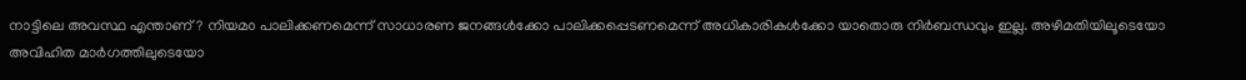നാട്ടിലെ അവസ്ഥ എന്താണ്? നിയമ൦ പാലിക്കണമെന്ന് സാധാരണ ജനങ്ങൾക്കോ പാലിക്കപ്പെടണമെന്ന് അധികാരികൾക്കോ യാതൊരു നിർബന്ധവും ഇല്ല. അഴിമതിയിലൂടെയോ അവിഹിത മാർഗത്തിലുടെയോ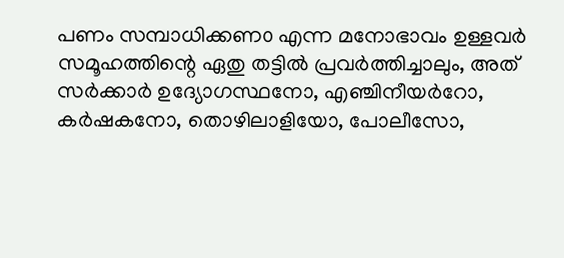പണം സമ്പാധിക്കണ൦ എന്ന മനോഭാവം ഉള്ളവർ സമൂഹത്തിന്റെ ഏതു തട്ടിൽ പ്രവർത്തിച്ചാലും, അത് സർക്കാർ ഉദ്യോഗസ്ഥനോ, എഞ്ചിനീയർറോ, കർഷകനോ, തൊഴിലാളിയോ, പോലീസോ,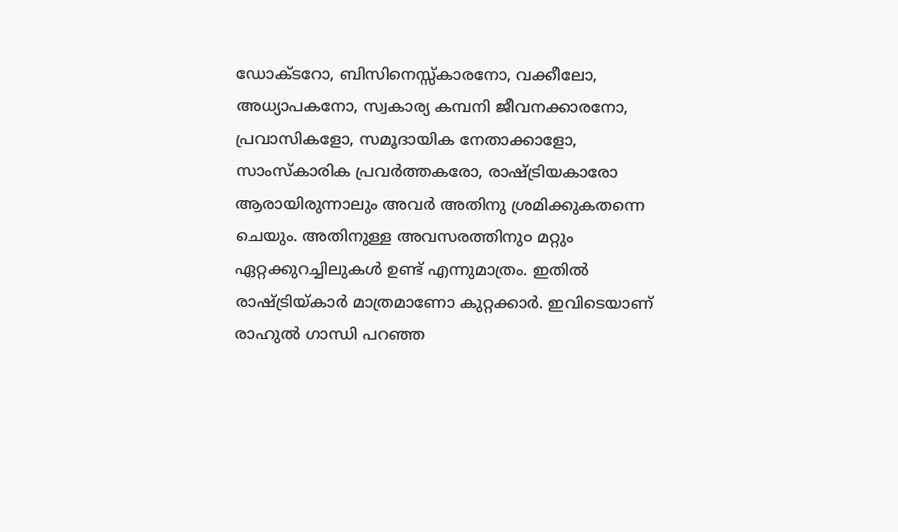ഡോക്ടറോ, ബിസിനെസ്സ്കാരനോ, വക്കീലോ, അധ്യാപകനോ, സ്വകാര്യ കമ്പനി ജീവനക്കാരനോ, പ്രവാസികളോ, സമൂദായിക നേതാക്കാളോ, സാംസ്കാരിക പ്രവർത്തകരോ, രാഷ്ട്രിയകാരോ ആരായിരുന്നാലും അവർ അതിനു ശ്രമിക്കുകതന്നെ ചെയും. അതിനുള്ള അവസരത്തിനു൦ മറ്റും ഏറ്റക്കുറച്ചിലുകൾ ഉണ്ട് എന്നുമാത്രം. ഇതിൽ രാഷ്ട്രിയ്കാർ മാത്രമാണോ കുറ്റക്കാർ. ഇവിടെയാണ് രാഹുൽ ഗാന്ധി പറഞ്ഞ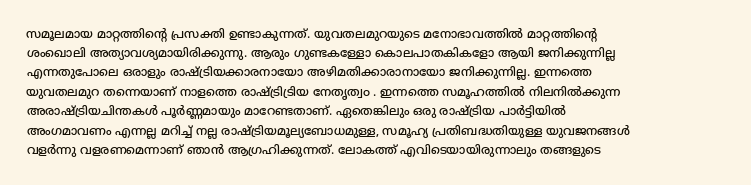സമൂലമായ മാറ്റത്തിന്റെ പ്രസക്തി ഉണ്ടാകുന്നത്. യുവതലമുറയുടെ മനോഭാവത്തിൽ മാറ്റത്തിന്റെ ശംഖൊലി അത്യാവശ്യമായിരിക്കുന്നു. ആരും ഗുണ്ടകള്ളോ കൊലപാതകികളോ ആയി ജനിക്കുന്നില്ല എന്നതുപോലെ ഒരാളും രാഷ്ട്രിയക്കാരനായോ അഴിമതിക്കാരാനായോ ജനിക്കുന്നില്ല. ഇന്നത്തെ യുവതലമുറ തന്നെയാണ് നാളത്തെ രാഷ്ട്രിട്രിയ നേതൃത്വ൦ . ഇന്നത്തെ സമൂഹത്തിൽ നിലനിൽക്കുന്ന അരാഷ്ട്രിയചിന്തകൾ പൂർണ്ണമായും മാറേണ്ടതാണ്. ഏതെങ്കിലും ഒരു രാഷ്ട്രിയ പാർട്ടിയിൽ അംഗമാവണം എന്നല്ല മറിച്ച് നല്ല രാഷ്ട്രിയമൂല്യബോധമുള്ള, സമൂഹ്യ പ്രതിബദ്ധതിയുള്ള യുവജനങ്ങൾ വളർന്നു വളരണമെന്നാണ് ഞാൻ ആഗ്രഹിക്കുന്നത്. ലോകത്ത് എവിടെയായിരുന്നാലും തങ്ങളുടെ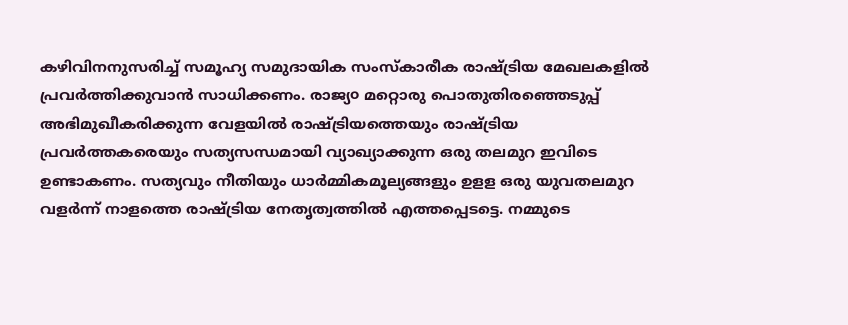കഴിവിനനുസരിച്ച് സമൂഹ്യ സമുദായിക സംസ്കാരീക രാഷ്ട്രിയ മേഖലകളിൽ പ്രവർത്തിക്കുവാൻ സാധിക്കണം. രാജ്യ൦ മറ്റൊരു പൊതുതിരഞ്ഞെടുപ്പ് അഭിമുഖീകരിക്കുന്ന വേളയിൽ രാഷ്ട്രിയത്തെയും രാഷ്ട്രിയ പ്രവർത്തകരെയും സത്യസന്ധമായി വ്യാഖ്യാക്കുന്ന ഒരു തലമുറ ഇവിടെ ഉണ്ടാകണം. സത്യവും നീതിയും ധാർമ്മികമൂല്യങ്ങളും ഉളള ഒരു യുവതലമുറ വളർന്ന് നാളത്തെ രാഷ്ട്രിയ നേതൃത്വത്തിൽ എത്തപ്പെടട്ടെ. നമ്മുടെ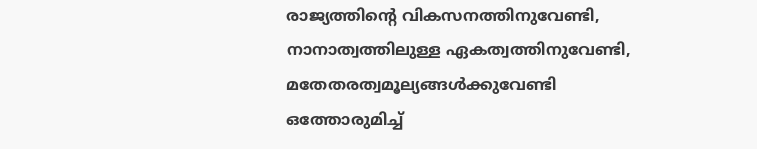രാജ്യത്തിന്റെ വികസനത്തിനുവേണ്ടി, നാനാത്വത്തിലുള്ള ഏകത്വത്തിനുവേണ്ടി, മതേതരത്വമൂല്യങ്ങൾക്കുവേണ്ടി ഒത്തോരുമിച്ച്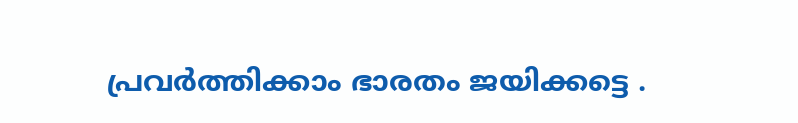പ്രവർത്തിക്കാം ഭാരതം ജയിക്കട്ടെ .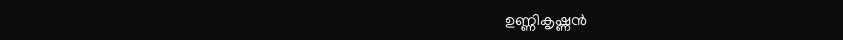ഉണ്ണികൃഷ്ണന്‍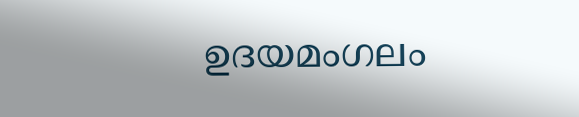ഉദയമംഗലം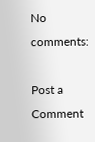No comments:

Post a Comment